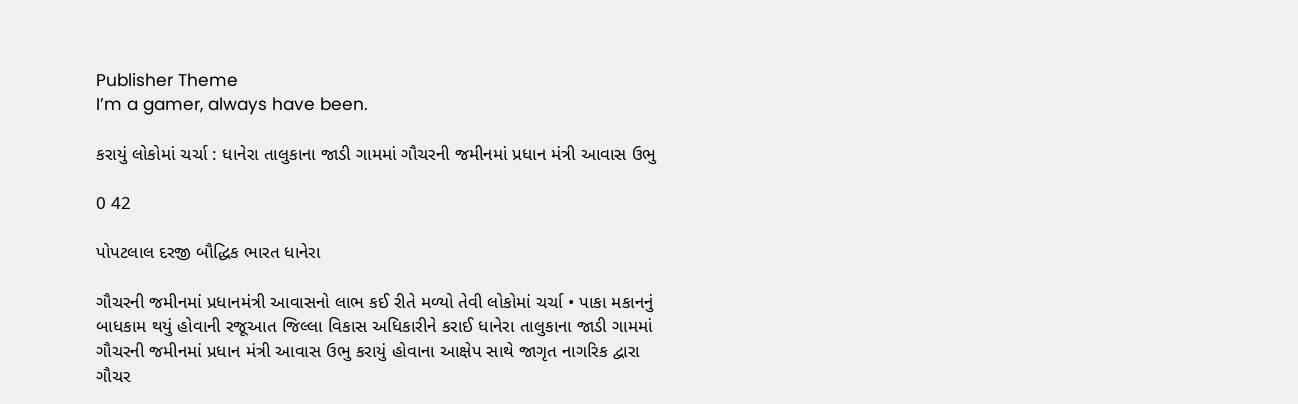Publisher Theme
I’m a gamer, always have been.

કરાયું લોકોમાં ચર્ચા : ધાનેરા તાલુકાના જાડી ગામમાં ગૌચરની જમીનમાં પ્રધાન મંત્રી આવાસ ઉભુ

0 42

પોપટલાલ દરજી બૌદ્ધિક ભારત ધાનેરા

ગૌચરની જમીનમાં પ્રધાનમંત્રી આવાસનો લાભ કઈ રીતે મળ્યો તેવી લોકોમાં ચર્ચા • પાકા મકાનનું બાધકામ થયું હોવાની રજૂઆત જિલ્લા વિકાસ અધિકારીને કરાઈ ધાનેરા તાલુકાના જાડી ગામમાં ગૌચરની જમીનમાં પ્રધાન મંત્રી આવાસ ઉભુ કરાયું હોવાના આક્ષેપ સાથે જાગૃત નાગરિક દ્વારા ગૌચર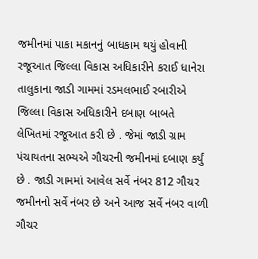જમીનમાં પાકા મકાનનું બાધકામ થયું હોવાની રજૂઆત જિલ્લા વિકાસ અધિકારીને કરાઈ ધાનેરા તાલુકાના જાડી ગામમાં રડમલભાઈ રબારીએ જિલ્લા વિકાસ અધિકારીને દબાણ બાબતે લેખિતમાં રજૂઆત કરી છે . જેમાં જાડી ગ્રામ પંચાયતના સભ્યએ ગૌચરની જમીનમાં દબાણ કર્યું છે . જાડી ગામમાં આવેલ સર્વે નંબર 812 ગૌચર જમીનનો સર્વે નંબર છે અને આજ સર્વે નંબર વાળી ગૌચર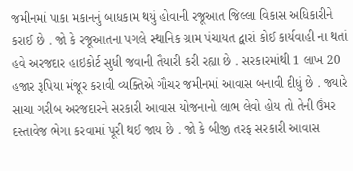જમીનમાં પાકા મકાનનું બાધકામ થયું હોવાની રજૂઆત જિલ્લા વિકાસ અધિકારીને કરાઈ છે . જો કે રજૂઆતના પગલે સ્થાનિક ગ્રામ પંચાયત દ્વારાં કોઈ કાર્યવાહી ના થતાં હવે અરજદાર હાઇકોર્ટ સુધી જવાની તૈયારી કરી રહ્યા છે . સરકારમાંથી 1 લાખ 20 હજાર રૂપિયા મંજૂર કરાવી વ્યક્તિએ ગૌચર જમીનમાં આવાસ બનાવી દીધું છે . જ્યારે સાચા ગરીબ અરજદારને સરકારી આવાસ યોજનાનો લાભ લેવો હોય તો તેની ઉંમર દસ્તાવેજ ભેગા કરવામાં પૂરી થઈ જાય છે . જો કે બીજી તરફ સરકારી આવાસ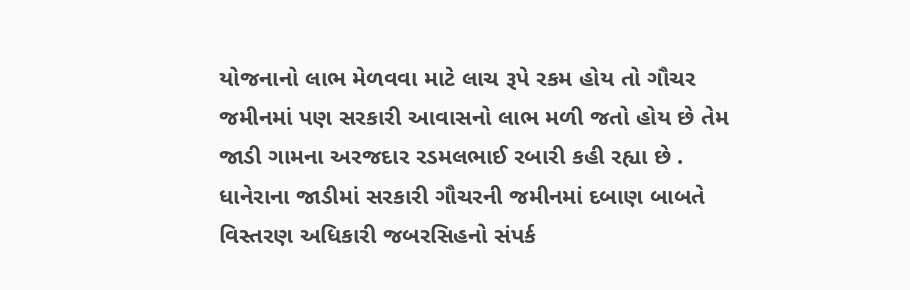યોજનાનો લાભ મેળવવા માટે લાચ રૂપે રકમ હોય તો ગૌચર જમીનમાં પણ સરકારી આવાસનો લાભ મળી જતો હોય છે તેમ જાડી ગામના અરજદાર રડમલભાઈ રબારી કહી રહ્યા છે . ધાનેરાના જાડીમાં સરકારી ગૌચરની જમીનમાં દબાણ બાબતે વિસ્તરણ અધિકારી જબરસિહનો સંપર્ક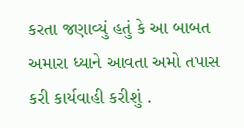કરતા જણાવ્યું હતું કે આ બાબત અમારા ધ્યાને આવતા અમો તપાસ કરી કાર્યવાહી કરીશું .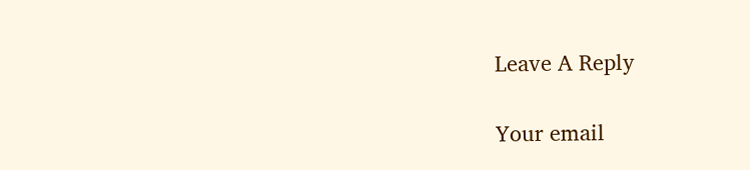Leave A Reply

Your email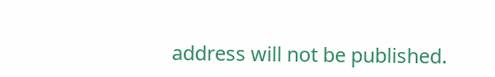address will not be published.